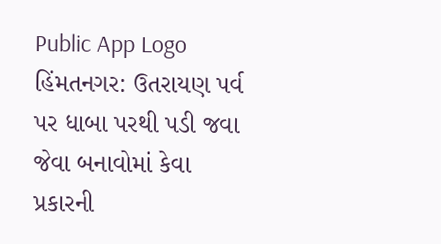Public App Logo
હિંમતનગર: ઉતરાયણ પર્વ પર ધાબા પરથી પડી જવા જેવા બનાવોમાં કેવા પ્રકારની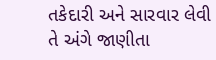તકેદારી અને સારવાર લેવી તે અંગે જાણીતા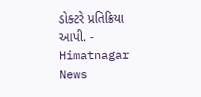ડોક્ટરે પ્રતિક્રિયા આપી. - Himatnagar News